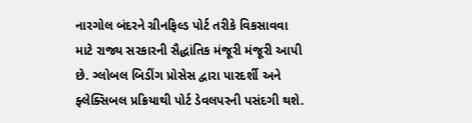નારગોલ બંદરને ગ્રીનફિલ્ડ પોર્ટ તરીકે વિકસાવવા માટે રાજ્ય સરકારની સૈદ્ધાંતિક મંજૂરી મંજૂરી આપી છે. ગ્લોબલ બિડીંગ પ્રોસેસ દ્વારા પારદર્શી અને ફ્લેક્સિબલ પ્રક્રિયાથી પોર્ટ ડેવલપરની પસંદગી થશે.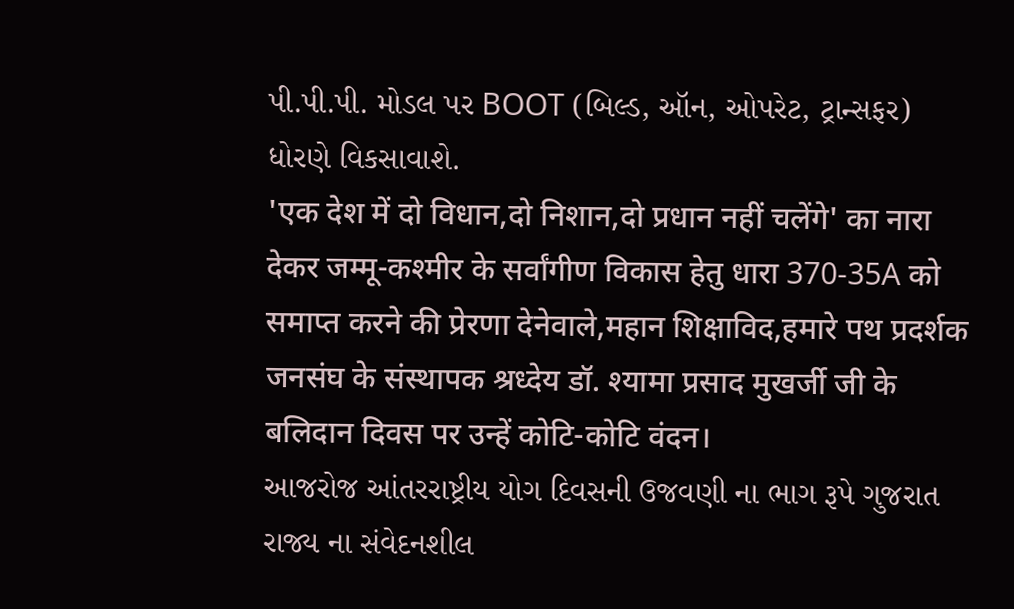પી.પી.પી. મોડલ પર BOOT (બિલ્ડ, ઑન, ઓપરેટ, ટ્રાન્સફર) ધોરણે વિકસાવાશે.
'एक देश में दो विधान,दो निशान,दो प्रधान नहीं चलेंगे' का नारा देकर जम्मू-कश्मीर के सर्वांगीण विकास हेतु धारा 370-35A को समाप्त करने की प्रेरणा देनेवाले,महान शिक्षाविद,हमारे पथ प्रदर्शक जनसंघ के संस्थापक श्रध्देय डॉ. श्यामा प्रसाद मुखर्जी जी के बलिदान दिवस पर उन्हें कोटि-कोटि वंदन।
આજરોજ આંતરરાષ્ટ્રીય યોગ દિવસની ઉજવણી ના ભાગ રૂપે ગુજરાત રાજ્ય ના સંવેદનશીલ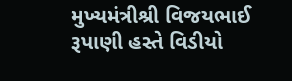મુખ્યમંત્રીશ્રી વિજયભાઈ રૂપાણી હસ્તે વિડીયો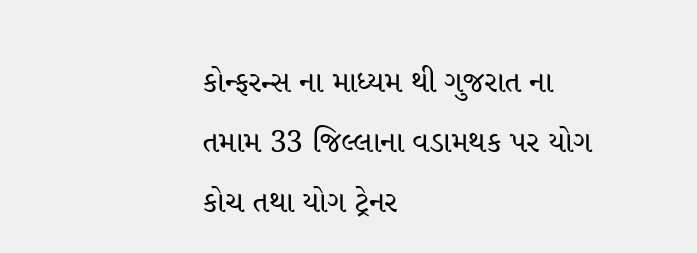કોન્ફરન્સ ના માધ્યમ થી ગુજરાત ના તમામ 33 જિલ્લાના વડામથક પર યોગ કોચ તથા યોગ ટ્રેનર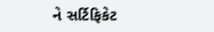ને સર્ટિફિકેટ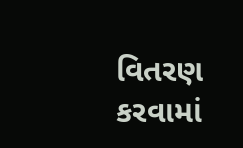વિતરણ કરવામાં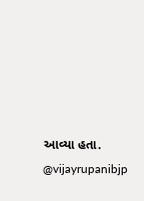આવ્યા હતા.
@vijayrupanibjp